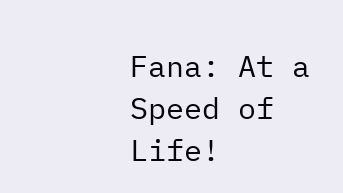Fana: At a Speed of Life!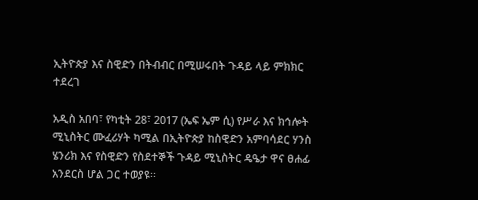ኢትዮጵያ እና ስዊድን በትብብር በሚሠሩበት ጉዳይ ላይ ምክክር ተደረገ

አዲስ አበባ፣ የካቲት 28፣ 2017 (ኤፍ ኤም ሲ) የሥራ እና ክኅሎት ሚኒስትር ሙፈሪሃት ካሚል በኢትዮጵያ ከስዊድን አምባሳደር ሃንስ ሄንሪክ እና የስዊድን የስደተኞች ጉዳይ ሚኒስትር ዴዔታ ዋና ፀሐፊ አንደርስ ሆል ጋር ተወያዩ፡፡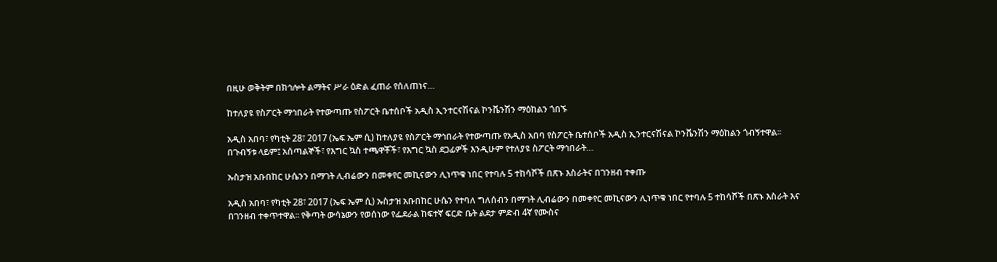በዚሁ ወቅትም በክኅሎት ልማትና ሥራ ዕድል ፈጠራ የሰለጠነና…

ከተለያዩ የስፖርት ማኅበራት የተውጣጡ የስፖርት ቤተሰቦች አዲስ ኢንተርናሽናል ኮንቬንሽን ማዕከልን ጎበኙ

አዲስ አበባ፣ የካቲት 28፣ 2017 (ኤፍ ኤም ሲ) ከተለያዩ የስፖርት ማኅበራት የተውጣጡ የአዲስ አበባ የስፖርት ቤተሰቦች አዲስ ኢንተርናሽናል ኮንቬንሽን ማዕከልን ጎብኝተዋል፡፡ በጉብኝቱ ላይም፤ አሰጣልኞች፣ የእግር ኳስ ተጫዋቾች፣ የእግር ኳስ ደጋፊዎች እንዲሁም የተለያዩ ስፖርት ማኅበራት…

ኡስታዝ አቡበከር ሁሴንን በማገት ሊብሬውን በመቀየር መኪናውን ሊነጥቁ ነበር የተባሉ 5 ተከሳሾች በጽኑ እስራትና በገንዘብ ተቀጡ

አዲስ አበባ፣ የካቲት 28፣ 2017 (ኤፍ ኤም ሲ) ኡስታዝ አቡበከር ሁሴን የተባለ ግለሰብን በማገት ሊብሬውን በመቀየር መኪናውን ሊነጥቁ ነበር የተባሉ 5 ተከሳሾች በጽኑ እስራት እና በገንዘብ ተቀጥተዋል፡፡ የቅጣት ውሳኔውን የወሰነው የፌደራል ከፍተኛ ፍርድ ቤት ልደታ ምድብ 4ኛ የሙስና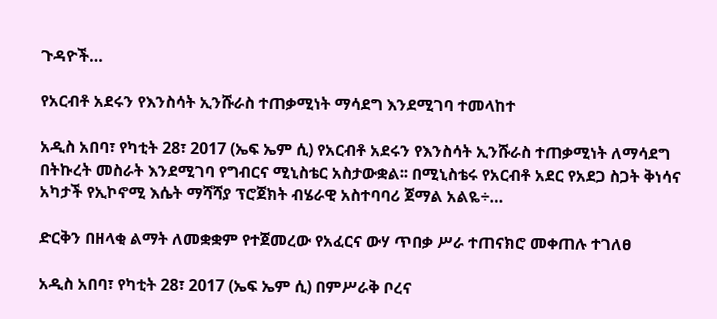ጉዳዮች…

የአርብቶ አደሩን የእንስሳት ኢንሹራስ ተጠቃሚነት ማሳደግ እንደሚገባ ተመላከተ

አዲስ አበባ፣ የካቲት 28፣ 2017 (ኤፍ ኤም ሲ) የአርብቶ አደሩን የእንስሳት ኢንሹራስ ተጠቃሚነት ለማሳደግ በትኩረት መስራት እንደሚገባ የግብርና ሚኒስቴር አስታውቋል፡፡ በሚኒስቴሩ የአርብቶ አደር የአደጋ ስጋት ቅነሳና አካታች የኢኮኖሚ እሴት ማሻሻያ ፕሮጀክት ብሄራዊ አስተባባሪ ጀማል አልዬ÷…

ድርቅን በዘላቂ ልማት ለመቋቋም የተጀመረው የአፈርና ውሃ ጥበቃ ሥራ ተጠናክሮ መቀጠሉ ተገለፀ

አዲስ አበባ፣ የካቲት 28፣ 2017 (ኤፍ ኤም ሲ) በምሥራቅ ቦረና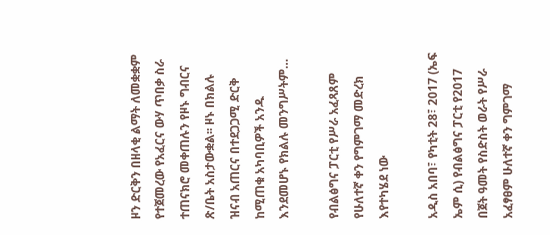ዞን ድርቅን በዘላቂ ልማት ለመቋቋም የተጀመረው የአፈርና ውሃ ጥበቃ ስራ ተጠናክሮ መቀጠሉን የዞኑ ግብርና ጽ/ቤት አስታውቋል፡፡ ዞኑ በክልሉ ዝናብ አጠርና በተደጋጋሚ ድርቅ ከሚጠቁ አካባቢዎች አንዱ እንደመሆኑ የክልሉ መንግሥትም…

የብልፅግና ፓርቲ የሥራ አፈጻጸም የሁለተኛ ቀን የግምገማ መድረክ እየተካሄደ ነው

አዲስ አበባ፣ የካቲት 28፣ 2017 (ኤፍ ኤም ሲ) የብልፅግና ፓርቲ የ2017 በጀት ዓመት የስድስት ወራት የሥራ አፈፃፀም ሁለተኛ ቀን ግምገማ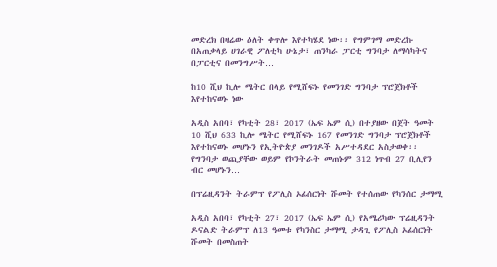መድረክ በዛሬው ዕለት ቀጥሎ እየተካሄደ ነው፡፡ የግምገማ መድረኩ በአጠቃላይ ሀገራዊ ፖለቲካ ሁኔታ፣ ጠንካራ ፓርቲ ግንባታ ለማሳካትና በፓርቲና በመንግሥት…

ከ10 ሺህ ኪሎ ሜትር በላይ የሚሸፍኑ የመንገድ ግንባታ ፕሮጀክቶች እየተከናወኑ ነው

አዲስ አበባ፣ የካቲት 28፣ 2017 (ኤፍ ኤም ሲ) በተያዘው በጀት ዓመት 10 ሺህ 633 ኪሎ ሜትር የሚሸፍኑ 167 የመንገድ ግንባታ ፕሮጀክቶች እየተከናወኑ መሆኑን የኢትዮጵያ መንገዶች አሥተዳደር አስታወቀ፡፡ የግንባታ ወጪያቸው ወይም የኮንትራት መጠኑም 312 ነጥብ 27 ቢሊየን ብር መሆኑን…

በፕሬዚዳንት ትራምፕ የፖሊስ ኦፊሰርነት ሹመት የተሰጠው የካንሰር ታማሚ

አዲስ አበባ፣ የካቲት 27፣ 2017 (ኤፍ ኤም ሲ) የአሜሪካው ፕሬዚዳንት ዶናልድ ትራምፕ ለ13 ዓመቱ የካንስር ታማሚ ታዳጊ የፖሊስ ኦፊሰርነት ሹመት በመስጠት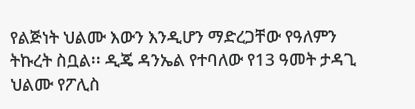የልጅነት ህልሙ እውን እንዲሆን ማድረጋቸው የዓለምን ትኩረት ስቧል፡፡ ዲጄ ዳንኤል የተባለው የ13 ዓመት ታዳጊ ህልሙ የፖሊስ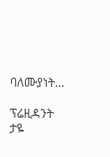ባለሙያነት…

ፕሬዚዳንት ታዬ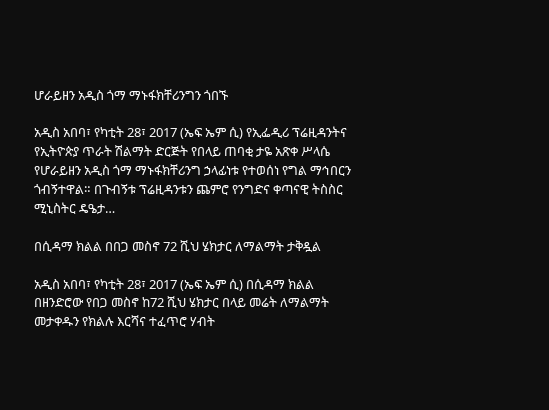ሆራይዘን አዲስ ጎማ ማኑፋክቸሪንግን ጎበኙ

አዲስ አበባ፣ የካቲት 28፣ 2017 (ኤፍ ኤም ሲ) የኢፌዲሪ ፕሬዚዳንትና የኢትዮጵያ ጥራት ሽልማት ድርጅት የበላይ ጠባቂ ታዬ አጽቀ ሥላሴ የሆራይዘን አዲስ ጎማ ማኑፋክቸሪንግ ኃላፊነቱ የተወሰነ የግል ማኅበርን ጎብኝተዋል። በጉብኝቱ ፕሬዚዳንቱን ጨምሮ የንግድና ቀጣናዊ ትስስር ሚኒስትር ዴዔታ…

በሲዳማ ክልል በበጋ መስኖ 72 ሺህ ሄክታር ለማልማት ታቅዷል

አዲስ አበባ፣ የካቲት 28፣ 2017 (ኤፍ ኤም ሲ) በሲዳማ ክልል በዘንድሮው የበጋ መስኖ ከ72 ሺህ ሄክታር በላይ መሬት ለማልማት መታቀዱን የክልሉ እርሻና ተፈጥሮ ሃብት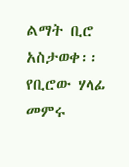ልማት ቢሮ አስታወቀ፡፡ የቢሮው ሃላፊ መምሩ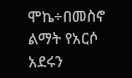ሞኬ÷በመስኖ ልማት የአርሶ አደሩን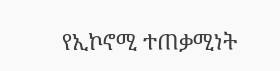የኢኮኖሚ ተጠቃሚነት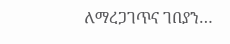ለማረጋገጥና ገበያን…